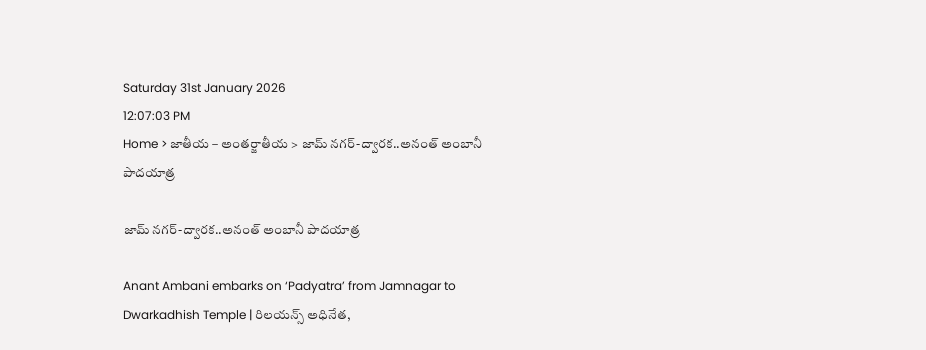Saturday 31st January 2026
12:07:03 PM
Home > జాతీయ – అంతర్జాతీయ > జామ్ నగర్-ద్వారక..అనంత్ అంబానీ పాదయాత్ర

జామ్ నగర్-ద్వారక..అనంత్ అంబానీ పాదయాత్ర

Anant Ambani embarks on ‘Padyatra’ from Jamnagar to Dwarkadhish Temple | రిలయన్స్ అధినేత,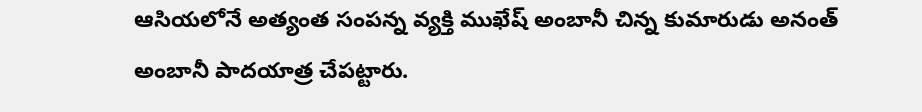ఆసియలోనే అత్యంత సంపన్న వ్యక్తి ముఖేష్ అంబానీ చిన్న కుమారుడు అనంత్ అంబానీ పాదయాత్ర చేపట్టారు.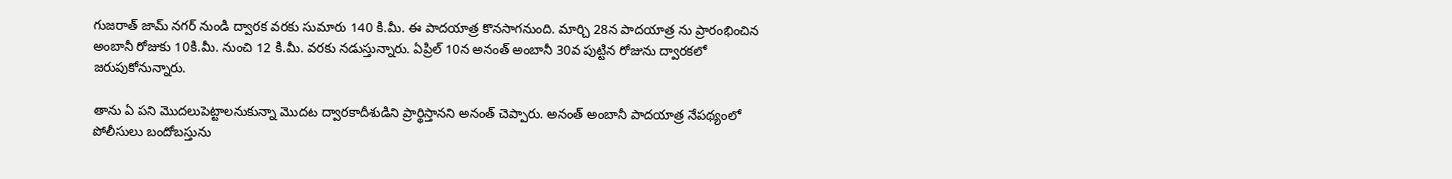గుజరాత్ జామ్ నగర్ నుండి ద్వారక వరకు సుమారు 140 కి.మీ. ఈ పాదయాత్ర కొనసాగనుంది. మార్చి 28న పాదయాత్ర ను ప్రారంభించిన అంబానీ రోజుకు 10కి.మీ. నుంచి 12 కి.మీ. వరకు నడుస్తున్నారు. ఏప్రిల్ 10న అనంత్ అంబానీ 30వ పుట్టిన రోజును ద్వారకలో జరుపుకోనున్నారు.

తాను ఏ పని మొదలుపెట్టాలనుకున్నా మొదట ద్వారకాదీశుడిని ప్రార్థిస్తానని అనంత్ చెప్పారు. అనంత్ అంబానీ పాదయాత్ర నేపథ్యంలో పోలీసులు బందోబస్తును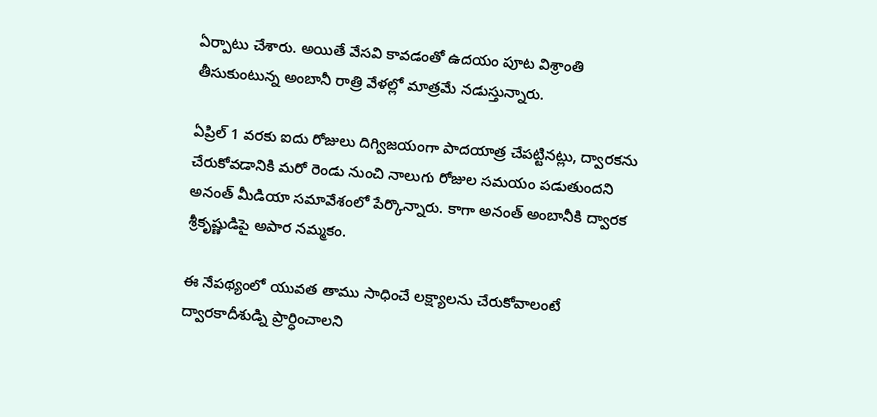ఏర్పాటు చేశారు. అయితే వేసవి కావడంతో ఉదయం పూట విశ్రాంతి తీసుకుంటున్న అంబానీ రాత్రి వేళల్లో మాత్రమే నడుస్తున్నారు.

ఏప్రిల్ 1 వరకు ఐదు రోజులు దిగ్విజయంగా పాదయాత్ర చేపట్టినట్లు, ద్వారకను చేరుకోవడానికి మరో రెండు నుంచి నాలుగు రోజుల సమయం పడుతుందని అనంత్ మీడియా సమావేశంలో పేర్కొన్నారు. కాగా అనంత్ అంబానీకి ద్వారక శ్రీకృష్ణుడిపై అపార నమ్మకం.

ఈ నేపథ్యంలో యువత తాము సాధించే లక్ష్యాలను చేరుకోవాలంటే ద్వారకాదీశుడ్ని ప్రార్ధించాలని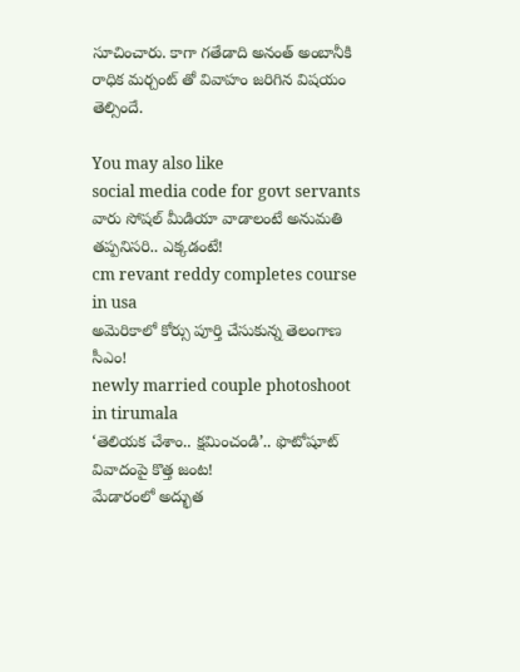సూచించారు. కాగా గతేడాది అనంత్ అంబానీకి రాధిక మర్చంట్ తో వివాహం జరిగిన విషయం తెల్సిందే.

You may also like
social media code for govt servants
వారు సోషల్ మీడియా వాడాలంటే అనుమతి తప్పనిసరి.. ఎక్కడంటే!
cm revant reddy completes course in usa
అమెరికాలో కోర్సు పూర్తి చేసుకున్న తెలంగాణ సీఎం!
newly married couple photoshoot in tirumala
‘తెలియక చేశాం.. క్షమించండి’.. ఫొటోషూట్ వివాదంపై కొత్త జంట!
మేడారంలో అద్భుత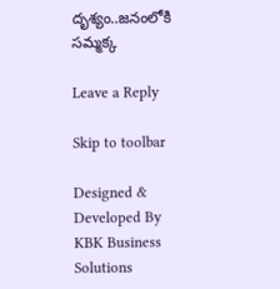దృశ్యం..జనంలోకి సమ్మక్క

Leave a Reply

Skip to toolbar

Designed & Developed By KBK Business Solutions